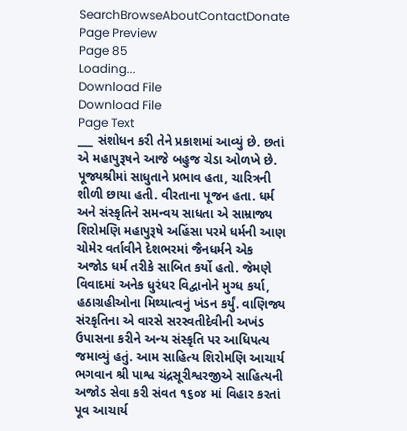SearchBrowseAboutContactDonate
Page Preview
Page 85
Loading...
Download File
Download File
Page Text
___ સંશોધન કરી તેને પ્રકાશમાં આવ્યું છે. છતાં એ મહાપુરૂષને આજે બહુજ ચેડા ઓળખે છે. પૂજ્યશ્રીમાં સાધુતાને પ્રભાવ હતા, ચારિત્રની શીળી છાયા હતી. વીરતાના પૂજન હતા. ધર્મ અને સંસ્કૃતિને સમન્વય સાધતા એ સામ્રાજ્ય શિરોમણિ મહાપુરૂષે અહિંસા પરમે ધર્મની આણ ચોમેર વર્તાવીને દેશભરમાં જૈનધર્મને એક અજોડ ધર્મ તરીકે સાબિત કર્યો હતો. જેમણે વિવાદમાં અનેક ધુરંધર વિદ્વાનોને મુગ્ધ કર્યા, હઠાગ્રહીઓના મિથ્યાત્વનું ખંડન કર્યું. વાણિજ્ય સંરકૃતિના એ વારસે સરસ્વતીદેવીની અખંડ ઉપાસના કરીને અન્ય સંસ્કૃતિ પર આધિપત્ય જમાવ્યું હતું. આમ સાહિત્ય શિરોમણિ આચાર્ય ભગવાન શ્રી પાશ્વ ચંદ્રસૂરીશ્વરજીએ સાહિત્યની અજોડ સેવા કરી સંવત ૧૬૦૪ માં વિહાર કરતાં પૂવ આચાર્ય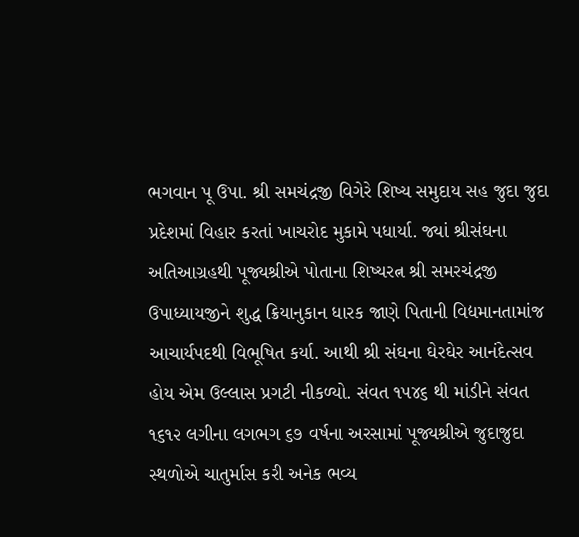ભગવાન પૂ ઉપા. શ્રી સમચંદ્રજી વિગેરે શિષ્ય સમુદાય સહ જુદા જુદા પ્રદેશમાં વિહાર કરતાં ખાચરોદ મુકામે પધાર્યા. જ્યાં શ્રીસંઘના અતિઆગ્રહથી પૂજ્યશ્રીએ પોતાના શિષ્યરત્ન શ્રી સમરચંદ્રજી ઉપાધ્યાયજીને શુદ્ધ ક્રિયાનુકાન ધારક જાણે પિતાની વિદ્યમાનતામાંજ આચાર્યપદથી વિભૂષિત કર્યા. આથી શ્રી સંઘના ઘેરઘેર આનંદેત્સવ હોય એમ ઉલ્લાસ પ્રગટી નીકળ્યો. સંવત ૧૫૪૬ થી માંડીને સંવત ૧૬૧૨ લગીના લગભગ ૬૭ વર્ષના અરસામાં પૂજ્યશ્રીએ જુદાજુદા સ્થળોએ ચાતુર્માસ કરી અનેક ભવ્ય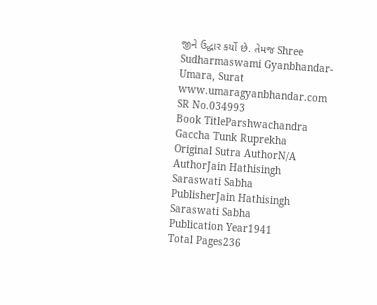જીને ઉદ્ધાર કર્યો છે. તેમજ Shree Sudharmaswami Gyanbhandar-Umara, Surat www.umaragyanbhandar.com
SR No.034993
Book TitleParshwachandra Gaccha Tunk Ruprekha
Original Sutra AuthorN/A
AuthorJain Hathisingh Saraswati Sabha
PublisherJain Hathisingh Saraswati Sabha
Publication Year1941
Total Pages236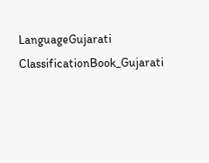LanguageGujarati
ClassificationBook_Gujarati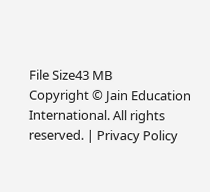File Size43 MB
Copyright © Jain Education International. All rights reserved. | Privacy Policy